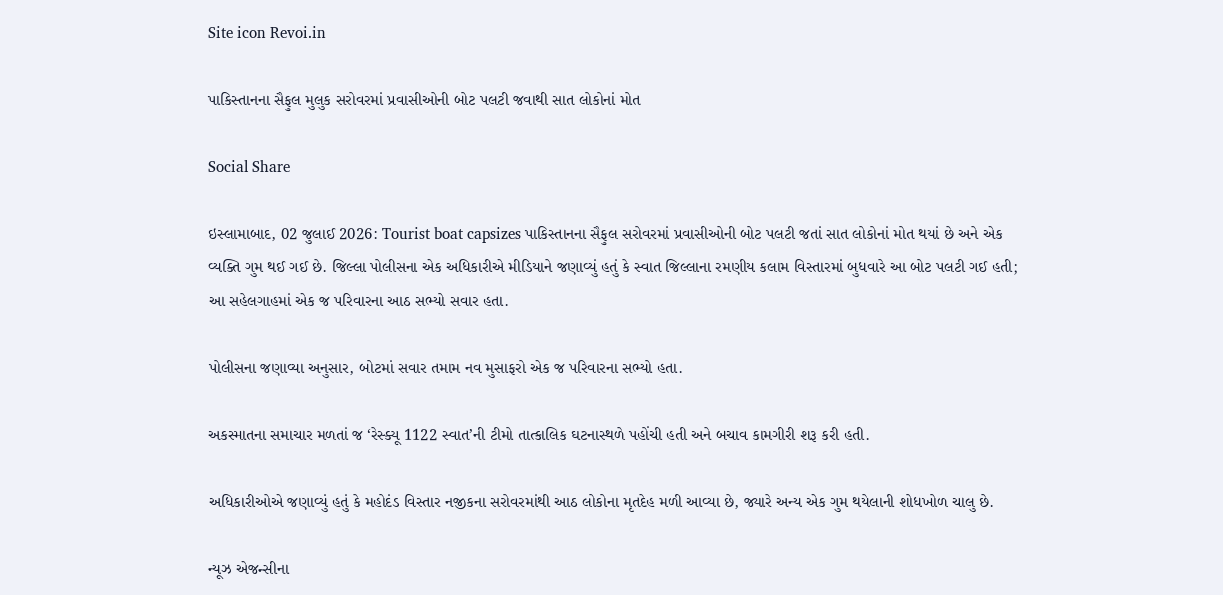Site icon Revoi.in

પાકિસ્તાનના સૈફુલ મુલુક સરોવરમાં પ્રવાસીઓની બોટ પલટી જવાથી સાત લોકોનાં મોત

Social Share

ઇસ્લામાબાદ, 02 જુલાઈ 2026: Tourist boat capsizes પાકિસ્તાનના સૈફુલ સરોવરમાં પ્રવાસીઓની બોટ પલટી જતાં સાત લોકોનાં મોત થયાં છે અને એક વ્યક્તિ ગુમ થઈ ગઈ છે. જિલ્લા પોલીસના એક અધિકારીએ મીડિયાને જણાવ્યું હતું કે સ્વાત જિલ્લાના રમણીય કલામ વિસ્તારમાં બુધવારે આ બોટ પલટી ગઈ હતી; આ સહેલગાહમાં એક જ પરિવારના આઠ સભ્યો સવાર હતા.

પોલીસના જણાવ્યા અનુસાર, બોટમાં સવાર તમામ નવ મુસાફરો એક જ પરિવારના સભ્યો હતા.

અકસ્માતના સમાચાર મળતાં જ ‘રેસ્ક્યૂ 1122 સ્વાત’ની ટીમો તાત્કાલિક ઘટનાસ્થળે પહોંચી હતી અને બચાવ કામગીરી શરૂ કરી હતી.

અધિકારીઓએ જણાવ્યું હતું કે મહોદંડ વિસ્તાર નજીકના સરોવરમાંથી આઠ લોકોના મૃતદેહ મળી આવ્યા છે, જ્યારે અન્ય એક ગુમ થયેલાની શોધખોળ ચાલુ છે.

ન્યૂઝ એજન્સીના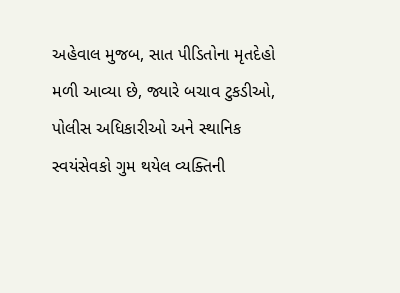અહેવાલ મુજબ, સાત પીડિતોના મૃતદેહો મળી આવ્યા છે, જ્યારે બચાવ ટુકડીઓ, પોલીસ અધિકારીઓ અને સ્થાનિક સ્વયંસેવકો ગુમ થયેલ વ્યક્તિની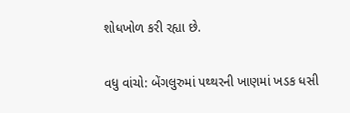શોધખોળ કરી રહ્યા છે.

વધુ વાંચો: બેંગલુરુમાં પથ્થરની ખાણમાં ખડક ધસી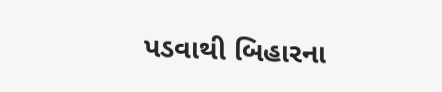પડવાથી બિહારના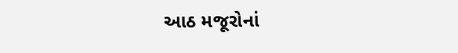આઠ મજૂરોનાં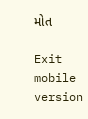મોત

Exit mobile version